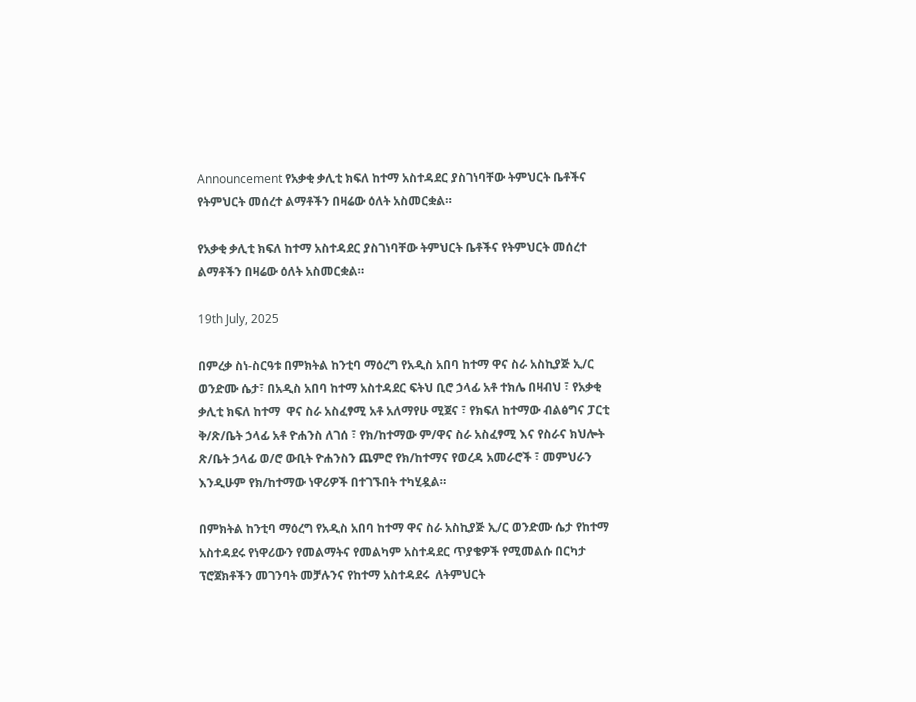Announcement የአቃቂ ቃሊቲ ክፍለ ከተማ አስተዳደር ያስገነባቸው ትምህርት ቤቶችና የትምህርት መሰረተ ልማቶችን በዛሬው ዕለት አስመርቋል።

የአቃቂ ቃሊቲ ክፍለ ከተማ አስተዳደር ያስገነባቸው ትምህርት ቤቶችና የትምህርት መሰረተ ልማቶችን በዛሬው ዕለት አስመርቋል።

19th July, 2025

በምረቃ ስነ-ስርዓቱ በምክትል ከንቲባ ማዕረግ የአዲስ አበባ ከተማ ዋና ስራ አስኪያጅ ኢ/ር ወንድሙ ሴታ፣ በአዲስ አበባ ከተማ አስተዳደር ፍትህ ቢሮ ኃላፊ አቶ ተክሌ በዛብህ ፣ የአቃቂ ቃሊቲ ክፍለ ከተማ  ዋና ስራ አስፈፃሚ አቶ አለማየሁ ሚጀና ፣ የክፍለ ከተማው ብልፅግና ፓርቲ ቅ/ጽ/ቤት ኃላፊ አቶ ዮሐንስ ለገሰ ፣ የክ/ከተማው ም/ዋና ስራ አስፈፃሚ እና የስራና ክህሎት ጽ/ቤት ኃላፊ ወ/ሮ ውቢት ዮሐንስን ጨምሮ የክ/ከተማና የወረዳ አመራሮች ፣ መምህራን እንዲሁም የክ/ከተማው ነዋሪዎች በተገኙበት ተካሂዷል።

በምክትል ከንቲባ ማዕረግ የአዲስ አበባ ከተማ ዋና ስራ አስኪያጅ ኢ/ር ወንድሙ ሴታ የከተማ አስተዳደሩ የነዋሪውን የመልማትና የመልካም አስተዳደር ጥያቄዎች የሚመልሱ በርካታ ፕሮጀክቶችን መገንባት መቻሉንና የከተማ አስተዳደሩ  ለትምህርት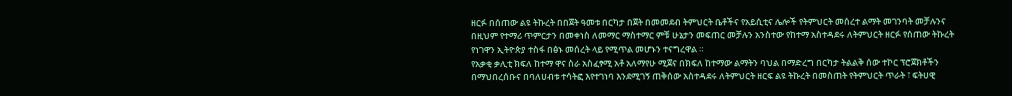ዘርፉ በሰጠው ልዩ ትኩረት በበጀት ዓመቱ በርካታ በጀት በመመደብ ትምህርት ቤቶችና የአይሲቲና ሌሎች የትምህርት መሰረተ ልማት መገንባት መቻሉንና በዚህም የተማሪ ጥምርታን በመቀነስ ለመማር ማስተማር ምቹ ሁኔታን መፍጠር መቻሉን አንስተው የከተማ አስተዳደሩ ለትምህርት ዘርፉ የሰጠው ትኩረት የነገዋን ኢትዮጵያ ተስፋ በፅኑ መሰረት ላይ የሚጥል መሆኑን ተናግረዋል ።
የአቃቂ ቃሊቲ ክፍለ ከተማ ዋና ስራ አስፈፃሚ አቶ አለማየሁ ሚጀና በክፍለ ከተማው ልማትን ባህል በማድረግ በርካታ ትልልቅ ሰው ተኮር ፕሮጀክቶችን በማህበረሰቡና በባለሀብቱ ተሳትፎ እየተገነባ እንደሚገኝ ጠቅሰው አስተዳደሩ ለትምህርት ዘርፍ ልዩ ትኩረት በመስጠት የትምህርት ጥራት ፣ ፍትሀዊ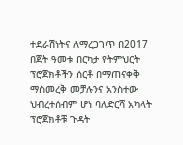ተደራሽነትና ለማረጋገጥ በ2017 በጀት ዓመቱ በርካታ የትምህርት ፕሮጀክቶችን ሰርቶ በማጠናቀቅ ማስመረቅ መቻሉንና አንስተው ህብረተሰብም ሆነ ባለድርሻ አካላት ፕሮጀክቶቹ ጉዳት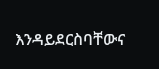እንዳይደርስባቸውና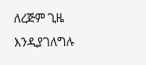ለረጅም ጊዜ እንዲያገለግሉ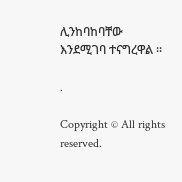ሊንከባከባቸው እንደሚገባ ተናግረዋል ።

.

Copyright © All rights reserved.